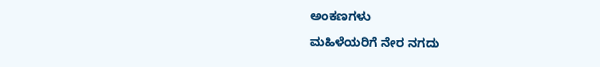ಅಂಕಣಗಳು

ಮಹಿಳೆಯರಿಗೆ ನೇರ ನಗದು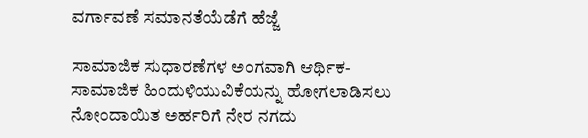ವರ್ಗಾವಣೆ ಸಮಾನತೆಯೆಡೆಗೆ ಹೆಜ್ಜೆ

ಸಾಮಾಜಿಕ ಸುಧಾರಣೆಗಳ ಅಂಗವಾಗಿ ಆರ್ಥಿಕ-ಸಾಮಾಜಿಕ ಹಿಂದುಳಿಯುವಿಕೆಯನ್ನು ಹೋಗಲಾಡಿಸಲು ನೋಂದಾಯಿತ ಅರ್ಹರಿಗೆ ನೇರ ನಗದು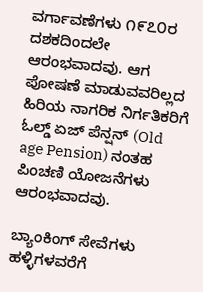ವರ್ಗಾವಣೆಗಳು ೧೯೭೦ರ ದಶಕದಿಂದಲೇ ಆರಂಭವಾದವು. ಆಗ ಪೋಷಣೆ ಮಾಡುವವರಿಲ್ಲದ ಹಿರಿಯ ನಾಗರಿಕ ನಿರ್ಗತಿಕರಿಗೆ ಓಲ್ಡ್ ಏಜ್ ಪೆನ್ಷನ್ (Old age Pension) ನಂತಹ ಪಿಂಚಣಿ ಯೋಜನೆಗಳು ಆರಂಭವಾದವು.

ಬ್ಯಾಂಕಿಂಗ್ ಸೇವೆಗಳು ಹಳ್ಳಿಗಳವರೆಗೆ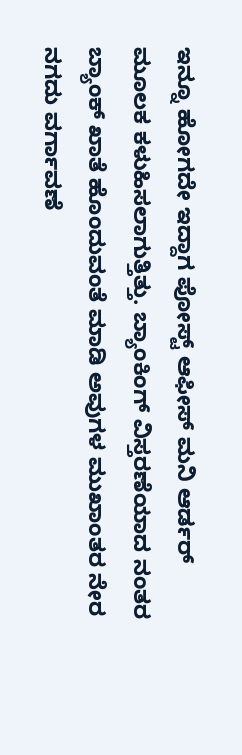ಇನ್ನೂ ಹೋಗದೇ ಇದ್ದಾಗ ಪೋಸ್ಟ್ ಆಫೀಸ್ ಮನಿ ಆರ್ಡರ್ ಮೂಲಕ ಕಳುಹಿಸಲಾಗುತ್ತಿತ್ತು. ಬ್ಯಾಂಕಿಂಗ್ ವಿಸ್ತರಣೆಯಾದ ನಂತರ ಬ್ಯಾಂಕ್ ಖಾತೆ ಹೊಂದುವಂತೆ ಮಾಡಿ ಅವುಗಳ ಮುಖಾಂತರ ನೇರ ನಗದು ವರ್ಗಾವಣೆ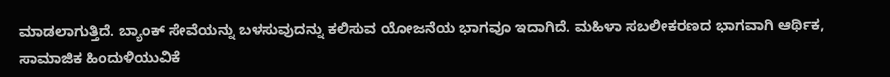ಮಾಡಲಾಗುತ್ತಿದೆ. ಬ್ಯಾಂಕ್ ಸೇವೆಯನ್ನು ಬಳಸುವುದನ್ನು ಕಲಿಸುವ ಯೋಜನೆಯ ಭಾಗವೂ ಇದಾಗಿದೆ. ಮಹಿಳಾ ಸಬಲೀಕರಣದ ಭಾಗವಾಗಿ ಆರ್ಥಿಕ, ಸಾಮಾಜಿಕ ಹಿಂದುಳಿಯುವಿಕೆ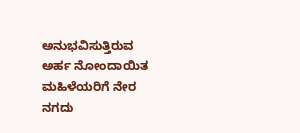ಅನುಭವಿಸುತ್ತಿರುವ ಅರ್ಹ ನೋಂದಾಯಿತ ಮಹಿಳೆಯರಿಗೆ ನೇರ ನಗದು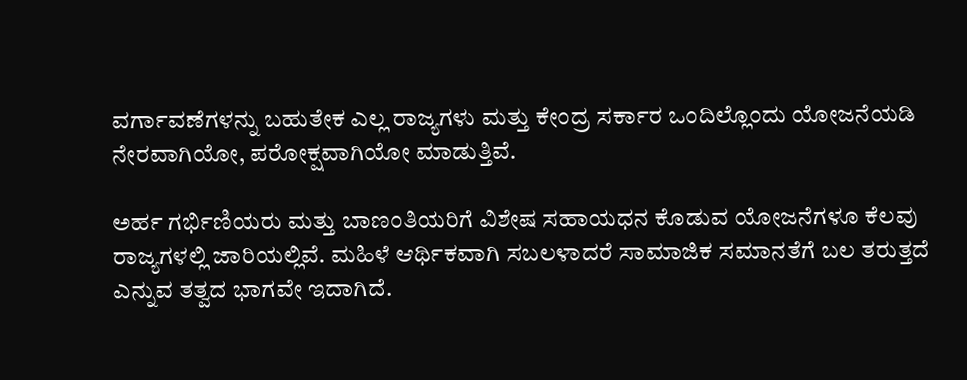ವರ್ಗಾವಣೆಗಳನ್ನು ಬಹುತೇಕ ಎಲ್ಲ ರಾಜ್ಯಗಳು ಮತ್ತು ಕೇಂದ್ರ ಸರ್ಕಾರ ಒಂದಿಲ್ಲೊಂದು ಯೋಜನೆಯಡಿ ನೇರವಾಗಿಯೋ, ಪರೋಕ್ಷವಾಗಿಯೋ ಮಾಡುತ್ತಿವೆ.

ಅರ್ಹ ಗರ್ಭಿಣಿಯರು ಮತ್ತು ಬಾಣಂತಿಯರಿಗೆ ವಿಶೇಷ ಸಹಾಯಧನ ಕೊಡುವ ಯೋಜನೆಗಳೂ ಕೆಲವು ರಾಜ್ಯಗಳಲ್ಲಿ ಜಾರಿಯಲ್ಲಿವೆ. ಮಹಿಳೆ ಆರ್ಥಿಕವಾಗಿ ಸಬಲಳಾದರೆ ಸಾಮಾಜಿಕ ಸಮಾನತೆಗೆ ಬಲ ತರುತ್ತದೆ ಎನ್ನುವ ತತ್ವದ ಭಾಗವೇ ಇದಾಗಿದೆ.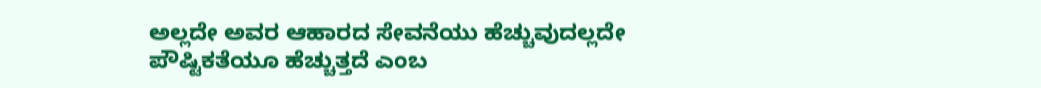ಅಲ್ಲದೇ ಅವರ ಆಹಾರದ ಸೇವನೆಯು ಹೆಚ್ಚುವುದಲ್ಲದೇ ಪೌಷ್ಟಿಕತೆಯೂ ಹೆಚ್ಚುತ್ತದೆ ಎಂಬ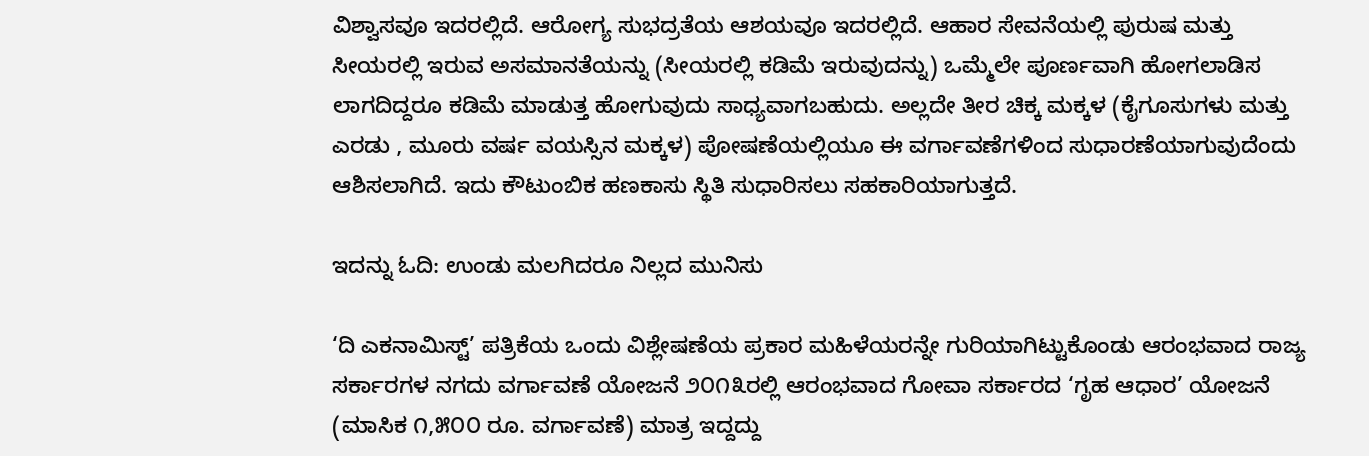ವಿಶ್ವಾಸವೂ ಇದರಲ್ಲಿದೆ. ಆರೋಗ್ಯ ಸುಭದ್ರತೆಯ ಆಶಯವೂ ಇದರಲ್ಲಿದೆ. ಆಹಾರ ಸೇವನೆಯಲ್ಲಿ ಪುರುಷ ಮತ್ತು ಸೀಯರಲ್ಲಿ ಇರುವ ಅಸಮಾನತೆಯನ್ನು (ಸೀಯರಲ್ಲಿ ಕಡಿಮೆ ಇರುವುದನ್ನು) ಒಮ್ಮೆಲೇ ಪೂರ್ಣವಾಗಿ ಹೋಗಲಾಡಿಸ ಲಾಗದಿದ್ದರೂ ಕಡಿಮೆ ಮಾಡುತ್ತ ಹೋಗುವುದು ಸಾಧ್ಯವಾಗಬಹುದು. ಅಲ್ಲದೇ ತೀರ ಚಿಕ್ಕ ಮಕ್ಕಳ (ಕೈಗೂಸುಗಳು ಮತ್ತು ಎರಡು , ಮೂರು ವರ್ಷ ವಯಸ್ಸಿನ ಮಕ್ಕಳ) ಪೋಷಣೆಯಲ್ಲಿಯೂ ಈ ವರ್ಗಾವಣೆಗಳಿಂದ ಸುಧಾರಣೆಯಾಗುವುದೆಂದು ಆಶಿಸಲಾಗಿದೆ. ಇದು ಕೌಟುಂಬಿಕ ಹಣಕಾಸು ಸ್ಥಿತಿ ಸುಧಾರಿಸಲು ಸಹಕಾರಿಯಾಗುತ್ತದೆ.

ಇದನ್ನು ಓದಿ: ಉಂಡು ಮಲಗಿದರೂ ನಿಲ್ಲದ ಮುನಿಸು

‘ದಿ ಎಕನಾಮಿಸ್ಟ್’ ಪತ್ರಿಕೆಯ ಒಂದು ವಿಶ್ಲೇಷಣೆಯ ಪ್ರಕಾರ ಮಹಿಳೆಯರನ್ನೇ ಗುರಿಯಾಗಿಟ್ಟುಕೊಂಡು ಆರಂಭವಾದ ರಾಜ್ಯ ಸರ್ಕಾರಗಳ ನಗದು ವರ್ಗಾವಣೆ ಯೋಜನೆ ೨೦೧೩ರಲ್ಲಿ ಆರಂಭವಾದ ಗೋವಾ ಸರ್ಕಾರದ ‘ಗೃಹ ಆಧಾರ’ ಯೋಜನೆ (ಮಾಸಿಕ ೧,೫೦೦ ರೂ. ವರ್ಗಾವಣೆ) ಮಾತ್ರ ಇದ್ದದ್ದು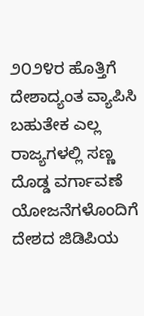೨೦೨೪ರ ಹೊತ್ತಿಗೆ ದೇಶಾದ್ಯಂತ ವ್ಯಾಪಿಸಿ ಬಹುತೇಕ ಎಲ್ಲ ರಾಜ್ಯಗಳಲ್ಲಿ ಸಣ್ಣ ದೊಡ್ಡ ವರ್ಗಾವಣೆ ಯೋಜನೆಗಳೊಂದಿಗೆ ದೇಶದ ಜಿಡಿಪಿಯ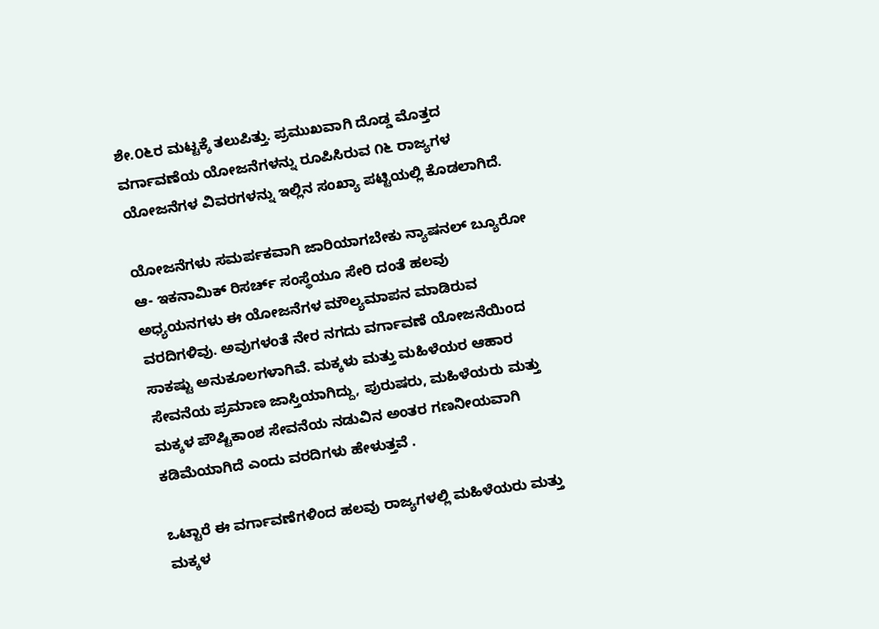ಶೇ.೦೬ರ ಮಟ್ಟಕ್ಕೆ ತಲುಪಿತ್ತು. ಪ್ರಮುಖವಾಗಿ ದೊಡ್ಡ ಮೊತ್ತದ ವರ್ಗಾವಣೆಯ ಯೋಜನೆಗಳನ್ನು ರೂಪಿಸಿರುವ ೧೬ ರಾಜ್ಯಗಳ ಯೋಜನೆಗಳ ವಿವರಗಳನ್ನು ಇಲ್ಲಿನ ಸಂಖ್ಯಾ ಪಟ್ಟಿಯಲ್ಲಿ ಕೊಡಲಾಗಿದೆ.

ಯೋಜನೆಗಳು ಸಮರ್ಪಕವಾಗಿ ಜಾರಿಯಾಗಬೇಕು ನ್ಯಾಷನಲ್ ಬ್ಯೂರೋ ಆ- ಇಕನಾಮಿಕ್ ರಿಸರ್ಚ್ ಸಂಸ್ಥೆಯೂ ಸೇರಿ ದಂತೆ ಹಲವು ಅಧ್ಯಯನಗಳು ಈ ಯೋಜನೆಗಳ ಮೌಲ್ಯಮಾಪನ ಮಾಡಿರುವ ವರದಿಗಳಿವು. ಅವುಗಳಂತೆ ನೇರ ನಗದು ವರ್ಗಾವಣೆ ಯೋಜನೆಯಿಂದ ಸಾಕಷ್ಟು ಅನುಕೂಲಗಳಾಗಿವೆ. ಮಕ್ಕಳು ಮತ್ತು ಮಹಿಳೆಯರ ಆಹಾರ ಸೇವನೆಯ ಪ್ರಮಾಣ ಜಾಸ್ತಿಯಾಗಿದ್ದು, ಪುರುಷರು, ಮಹಿಳೆಯರು ಮತ್ತು ಮಕ್ಕಳ ಪೌಷ್ಟಿಕಾಂಶ ಸೇವನೆಯ ನಡುವಿನ ಅಂತರ ಗಣನೀಯವಾಗಿ ಕಡಿಮೆಯಾಗಿದೆ ಎಂದು ವರದಿಗಳು ಹೇಳುತ್ತವೆ .

ಒಟ್ಟಾರೆ ಈ ವರ್ಗಾವಣೆಗಳಿಂದ ಹಲವು ರಾಜ್ಯಗಳಲ್ಲಿ ಮಹಿಳೆಯರು ಮತ್ತು ಮಕ್ಕಳ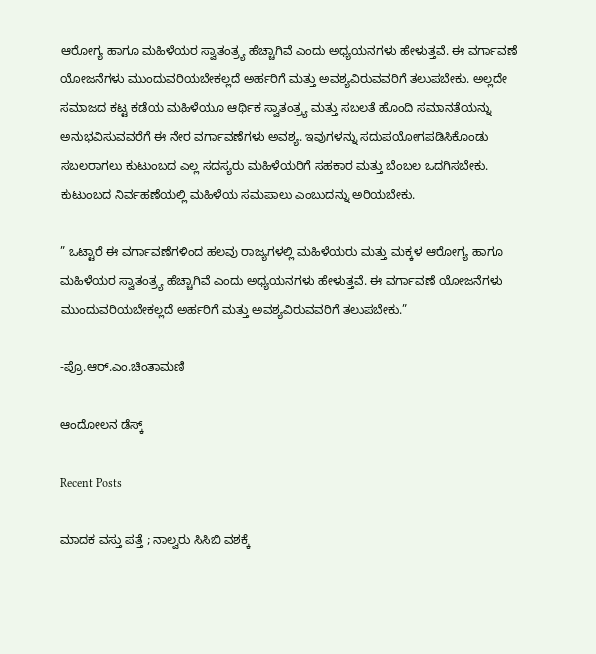ಆರೋಗ್ಯ ಹಾಗೂ ಮಹಿಳೆಯರ ಸ್ವಾತಂತ್ರ್ಯ ಹೆಚ್ಚಾಗಿವೆ ಎಂದು ಅಧ್ಯಯನಗಳು ಹೇಳುತ್ತವೆ. ಈ ವರ್ಗಾವಣೆ ಯೋಜನೆಗಳು ಮುಂದುವರಿಯಬೇಕಲ್ಲದೆ ಅರ್ಹರಿಗೆ ಮತ್ತು ಅವಶ್ಯವಿರುವವರಿಗೆ ತಲುಪಬೇಕು. ಅಲ್ಲದೇ ಸಮಾಜದ ಕಟ್ಟ ಕಡೆಯ ಮಹಿಳೆಯೂ ಆರ್ಥಿಕ ಸ್ವಾತಂತ್ರ್ಯ ಮತ್ತು ಸಬಲತೆ ಹೊಂದಿ ಸಮಾನತೆಯನ್ನು ಅನುಭವಿಸುವವರೆಗೆ ಈ ನೇರ ವರ್ಗಾವಣೆಗಳು ಅವಶ್ಯ. ಇವುಗಳನ್ನು ಸದುಪಯೋಗಪಡಿಸಿಕೊಂಡು ಸಬಲರಾಗಲು ಕುಟುಂಬದ ಎಲ್ಲ ಸದಸ್ಯರು ಮಹಿಳೆಯರಿಗೆ ಸಹಕಾರ ಮತ್ತು ಬೆಂಬಲ ಒದಗಿಸಬೇಕು. ಕುಟುಂಬದ ನಿರ್ವಹಣೆಯಲ್ಲಿ ಮಹಿಳೆಯ ಸಮಪಾಲು ಎಂಬುದನ್ನು ಅರಿಯಬೇಕು.

” ಒಟ್ಟಾರೆ ಈ ವರ್ಗಾವಣೆಗಳಿಂದ ಹಲವು ರಾಜ್ಯಗಳಲ್ಲಿ ಮಹಿಳೆಯರು ಮತ್ತು ಮಕ್ಕಳ ಆರೋಗ್ಯ ಹಾಗೂ ಮಹಿಳೆಯರ ಸ್ವಾತಂತ್ರ್ಯ ಹೆಚ್ಚಾಗಿವೆ ಎಂದು ಅಧ್ಯಯನಗಳು ಹೇಳುತ್ತವೆ. ಈ ವರ್ಗಾವಣೆ ಯೋಜನೆಗಳು ಮುಂದುವರಿಯಬೇಕಲ್ಲದೆ ಅರ್ಹರಿಗೆ ಮತ್ತು ಅವಶ್ಯವಿರುವವರಿಗೆ ತಲುಪಬೇಕು.”

-ಪ್ರೊ.ಆರ್.ಎಂ.ಚಿಂತಾಮಣಿ

ಆಂದೋಲನ ಡೆಸ್ಕ್

Recent Posts

ಮಾದಕ ವಸ್ತು ಪತ್ತೆ ; ನಾಲ್ವರು ಸಿಸಿಬಿ ವಶಕ್ಕೆ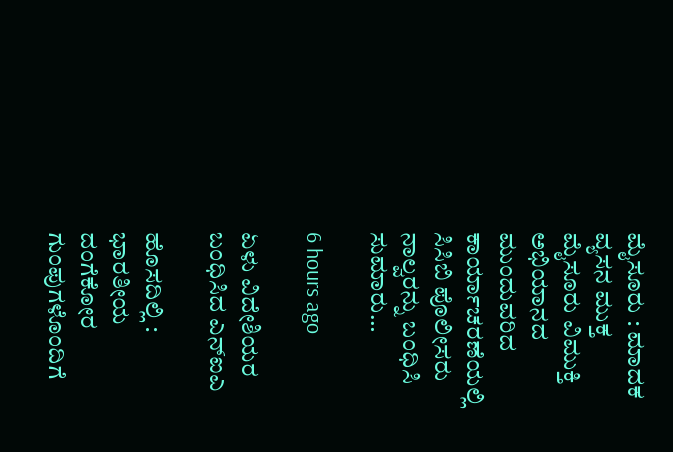ಮೈಸೂರು : ಮಾದಕ ವ್ಯಸನ ಮುಕ್ತ ಮೈಸೂರು ವಿಮುಕ್ತಿ ಅಭಿಯಾನದ ಮುಂದುವರಿದ ಕಾರ್ಯಾಚರಣೆಯಲ್ಲಿ ಸಿಸಿಬಿ ಪೊಲೀಸರು ನಾಲ್ವರನ್ನು ಬಂಧಿಸಿ ಸುಮಾರು…

6 hours ago

ಏಳು ವಿದೇಶಿಯರ ಬಂಧಿಸಿದ ಎನ್‌ಐಎ

ಹೊಸದಿಲ್ಲಿ : ಭಾರತೀಯ ದಂಗೆಕೋರ ಗುಂಪುಗಳೊಂದಿಗೆ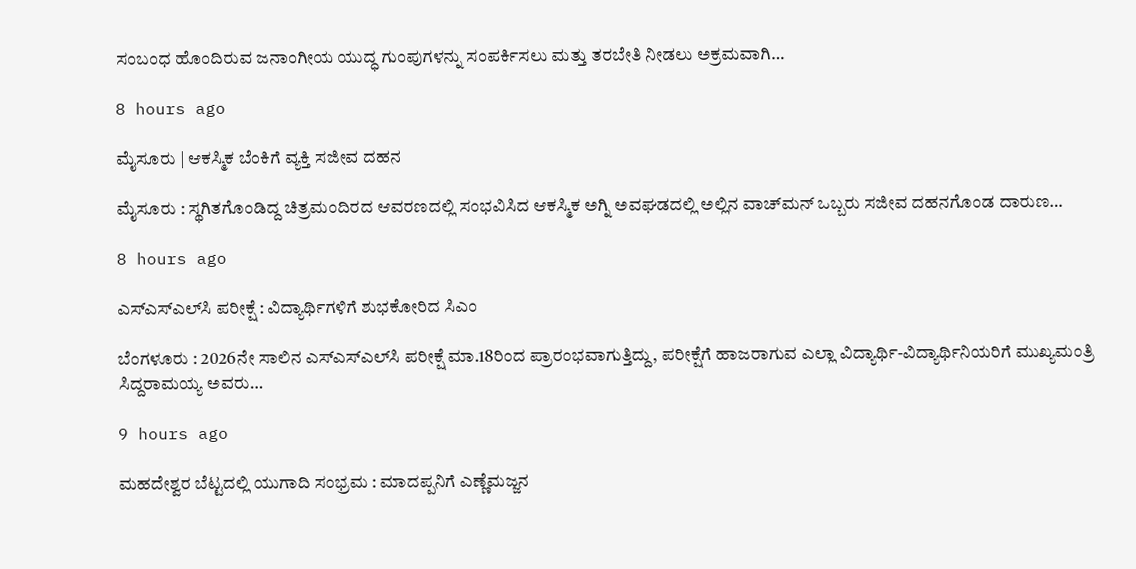ಸಂಬಂಧ ಹೊಂದಿರುವ ಜನಾಂಗೀಯ ಯುದ್ಧ ಗುಂಪುಗಳನ್ನು ಸಂಪರ್ಕಿಸಲು ಮತ್ತು ತರಬೇತಿ ನೀಡಲು ಅಕ್ರಮವಾಗಿ…

8 hours ago

ಮೈಸೂರು | ಆಕಸ್ಮಿಕ ಬೆಂಕಿಗೆ ವ್ಯಕ್ತಿ ಸಜೀವ ದಹನ

ಮೈಸೂರು : ಸ್ಥಗಿತಗೊಂಡಿದ್ದ ಚಿತ್ರಮಂದಿರದ ಆವರಣದಲ್ಲಿ ಸಂಭವಿಸಿದ ಆಕಸ್ಮಿಕ ಅಗ್ನಿ ಅವಘಡದಲ್ಲಿ ಅಲ್ಲಿನ ವಾಚ್‌ಮನ್ ಒಬ್ಬರು ಸಜೀವ ದಹನಗೊಂಡ ದಾರುಣ…

8 hours ago

ಎಸ್‌ಎಸ್‌ಎಲ್‌ಸಿ ಪರೀಕ್ಷೆ : ವಿದ್ಯಾರ್ಥಿಗಳಿಗೆ ಶುಭಕೋರಿದ ಸಿಎಂ

ಬೆಂಗಳೂರು : 2026ನೇ ಸಾಲಿನ ಎಸ್‌ಎಸ್‌ಎಲ್‌ಸಿ ಪರೀಕ್ಷೆ ಮಾ.18ರಿಂದ ಪ್ರಾರಂಭವಾಗುತ್ತಿದ್ದು, ಪರೀಕ್ಷೆಗೆ ಹಾಜರಾಗುವ ಎಲ್ಲಾ ವಿದ್ಯಾರ್ಥಿ-ವಿದ್ಯಾರ್ಥಿನಿಯರಿಗೆ ಮುಖ್ಯಮಂತ್ರಿ ಸಿದ್ದರಾಮಯ್ಯ ಅವರು…

9 hours ago

ಮಹದೇಶ್ವರ ಬೆಟ್ಟದಲ್ಲಿ ಯುಗಾದಿ ಸಂಭ್ರಮ : ಮಾದಪ್ಪನಿಗೆ ಎಣ್ಣೆಮಜ್ಜನ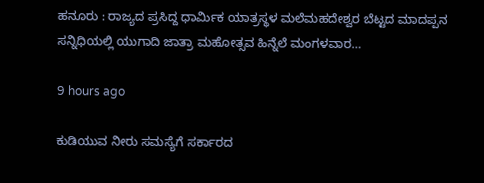ಹನೂರು : ರಾಜ್ಯದ ಪ್ರಸಿದ್ದ ಧಾರ್ಮಿಕ ಯಾತ್ರಸ್ಥಳ ಮಲೆಮಹದೇಶ್ವರ ಬೆಟ್ಟದ ಮಾದಪ್ಪನ ಸನ್ನಿಧಿಯಲ್ಲಿ ಯುಗಾದಿ ಜಾತ್ರಾ ಮಹೋತ್ಸವ ಹಿನ್ನೆಲೆ ಮಂಗಳವಾರ…

9 hours ago

ಕುಡಿಯುವ ನೀರು ಸಮಸ್ಯೆಗೆ ಸರ್ಕಾರದ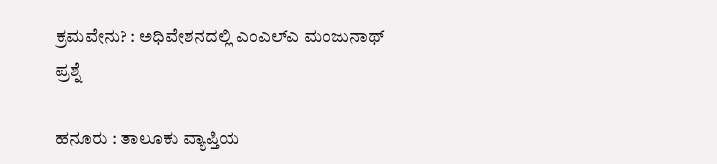ಕ್ರಮವೇನು? : ಅಧಿವೇಶನದಲ್ಲಿ ಎಂಎಲ್‌ಎ ಮಂಜುನಾಥ್‌ ಪ್ರಶ್ನೆ

ಹನೂರು : ತಾಲೂಕು ವ್ಯಾಪ್ತಿಯ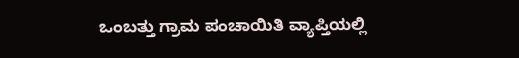ಒಂಬತ್ತು ಗ್ರಾಮ ಪಂಚಾಯಿತಿ ವ್ಯಾಪ್ತಿಯಲ್ಲಿ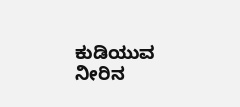ಕುಡಿಯುವ ನೀರಿನ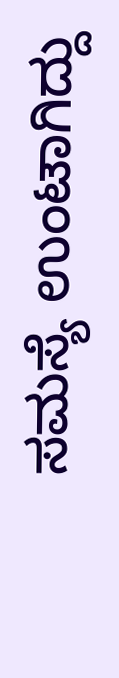ಸಮಸ್ಯೆ ಉಂಟಾಗಿದ್ದು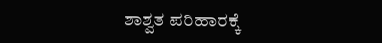ಶಾಶ್ವತ ಪರಿಹಾರಕ್ಕೆ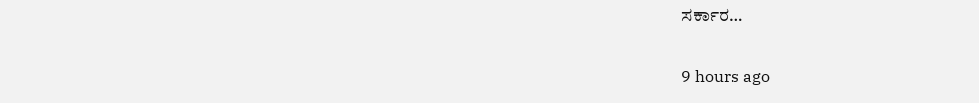ಸರ್ಕಾರ…

9 hours ago